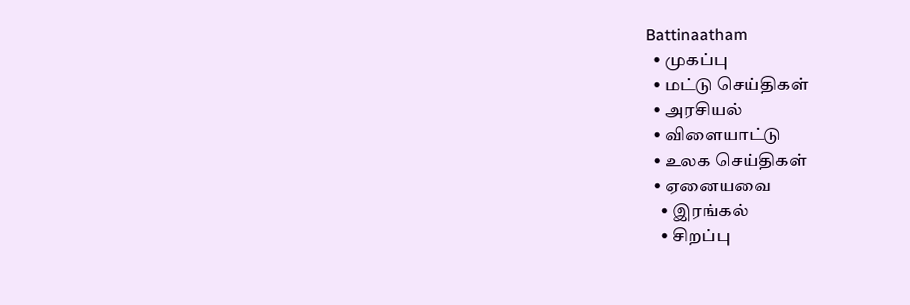Battinaatham
  • முகப்பு
  • மட்டு செய்திகள்
  • அரசியல்
  • விளையாட்டு
  • உலக செய்திகள்
  • ஏனையவை
    • இரங்கல்
    • சிறப்பு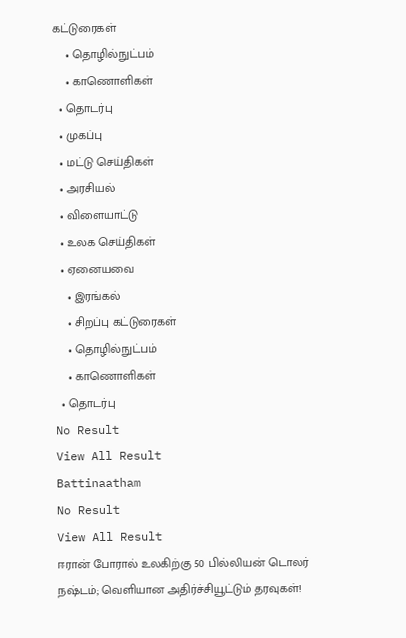கட்டுரைகள்
    • தொழில்நுட்பம்
    • காணொளிகள்
  • தொடர்பு
  • முகப்பு
  • மட்டு செய்திகள்
  • அரசியல்
  • விளையாட்டு
  • உலக செய்திகள்
  • ஏனையவை
    • இரங்கல்
    • சிறப்பு கட்டுரைகள்
    • தொழில்நுட்பம்
    • காணொளிகள்
  • தொடர்பு
No Result
View All Result
Battinaatham
No Result
View All Result
ஈரான் போரால் உலகிற்கு 50 பில்லியன் டொலர் நஷ்டம்; வெளியான அதிர்ச்சியூட்டும் தரவுகள்!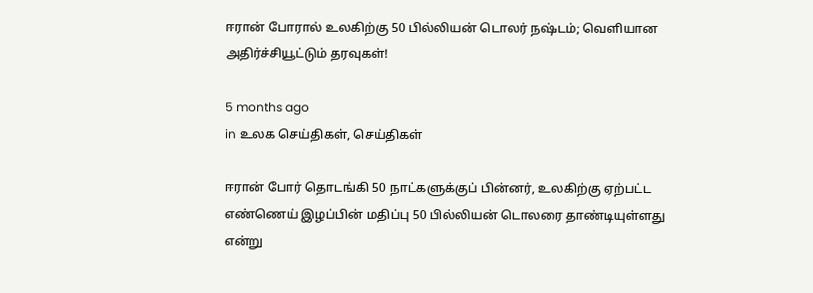ஈரான் போரால் உலகிற்கு 50 பில்லியன் டொலர் நஷ்டம்; வெளியான அதிர்ச்சியூட்டும் தரவுகள்!

5 months ago
in உலக செய்திகள், செய்திகள்

ஈரான் போர் தொடங்கி 50 நாட்களுக்குப் பின்னர், உலகிற்கு ஏற்பட்ட எண்ணெய் இழப்பின் மதிப்பு 50 பில்லியன் டொலரை தாண்டியுள்ளது என்று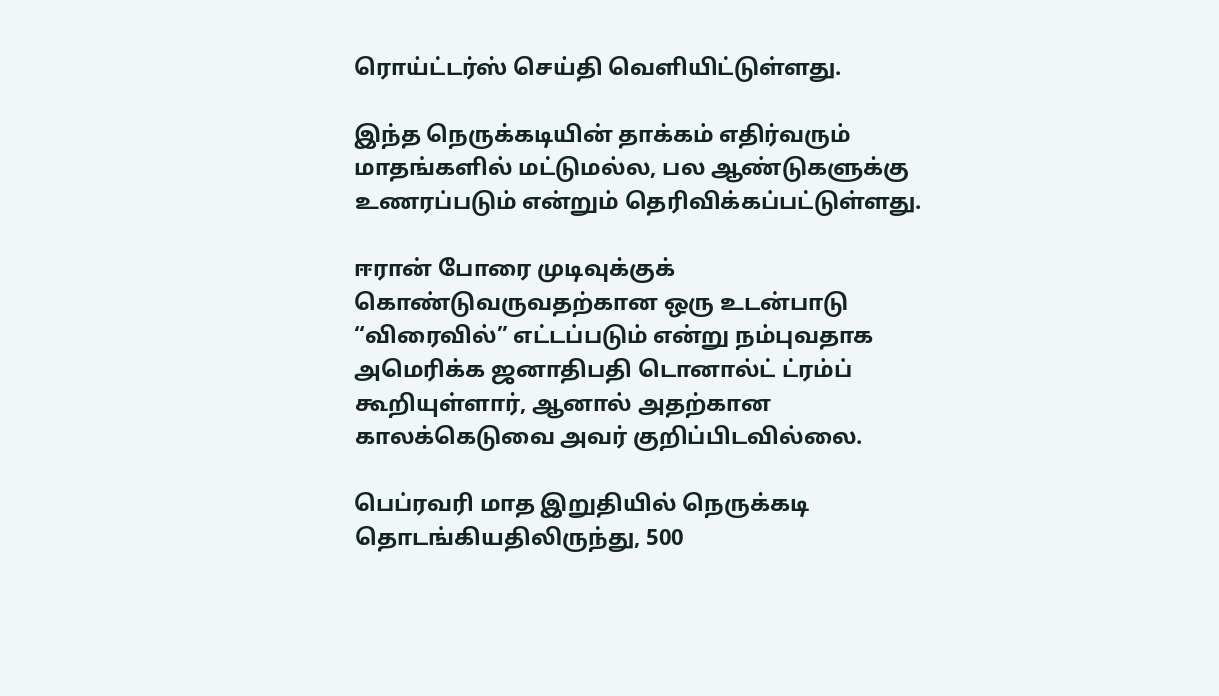ரொய்ட்டர்ஸ் செய்தி வெளியிட்டுள்ளது.

இந்த நெருக்கடியின் தாக்கம் எதிர்வரும் மாதங்களில் மட்டுமல்ல, பல ஆண்டுகளுக்கு உணரப்படும் என்றும் தெரிவிக்கப்பட்டுள்ளது.

ஈரான் போரை முடிவுக்குக் கொண்டுவருவதற்கான ஒரு உடன்பாடு “விரைவில்” எட்டப்படும் என்று நம்புவதாக அமெரிக்க ஜனாதிபதி டொனால்ட் ட்ரம்ப் கூறியுள்ளார், ஆனால் அதற்கான காலக்கெடுவை அவர் குறிப்பிடவில்லை.

பெப்ரவரி மாத இறுதியில் நெருக்கடி தொடங்கியதிலிருந்து, 500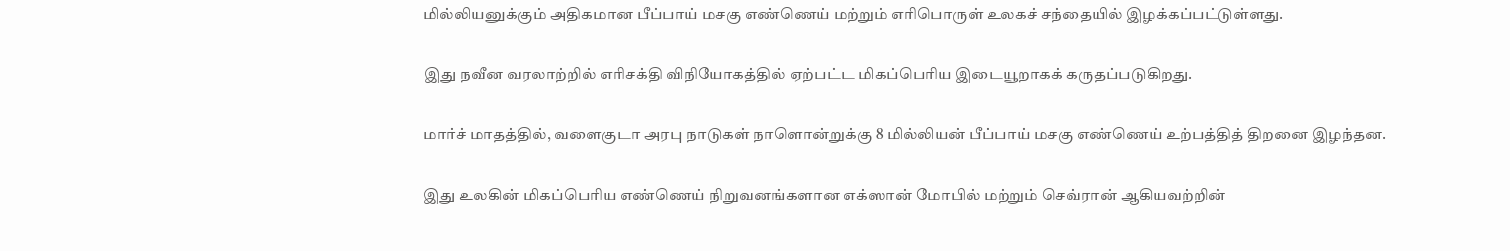மில்லியனுக்கும் அதிகமான பீப்பாய் மசகு எண்ணெய் மற்றும் எரிபொருள் உலகச் சந்தையில் இழக்கப்பட்டுள்ளது.

இது நவீன வரலாற்றில் எரிசக்தி விநியோகத்தில் ஏற்பட்ட மிகப்பெரிய இடையூறாகக் கருதப்படுகிறது.

மார்ச் மாதத்தில், வளைகுடா அரபு நாடுகள் நாளொன்றுக்கு 8 மில்லியன் பீப்பாய் மசகு எண்ணெய் உற்பத்தித் திறனை இழந்தன.

இது உலகின் மிகப்பெரிய எண்ணெய் நிறுவனங்களான எக்ஸான் மோபில் மற்றும் செவ்ரான் ஆகியவற்றின்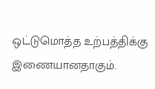ஒட்டுமொத்த உற்பத்திக்கு இணையானதாகும்.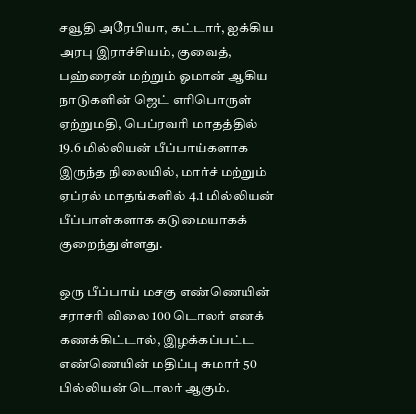சவூதி அரேபியா, கட்டார், ஐக்கிய அரபு இராச்சியம், குவைத், பஹ்ரைன் மற்றும் ஓமான் ஆகிய நாடுகளின் ஜெட் எரிபொருள் ஏற்றுமதி, பெப்ரவரி மாதத்தில் 19.6 மில்லியன் பீப்பாய்களாக இருந்த நிலையில், மார்ச் மற்றும் ஏப்ரல் மாதங்களில் 4.1 மில்லியன் பீப்பாள்களாக கடுமையாகக் குறைந்துள்ளது.

ஒரு பீப்பாய் மசகு எண்ணெயின் சராசரி விலை 100 டொலர் எனக் கணக்கிட்டால், இழக்கப்பட்ட எண்ணெயின் மதிப்பு சுமார் 50 பில்லியன் டொலர் ஆகும்.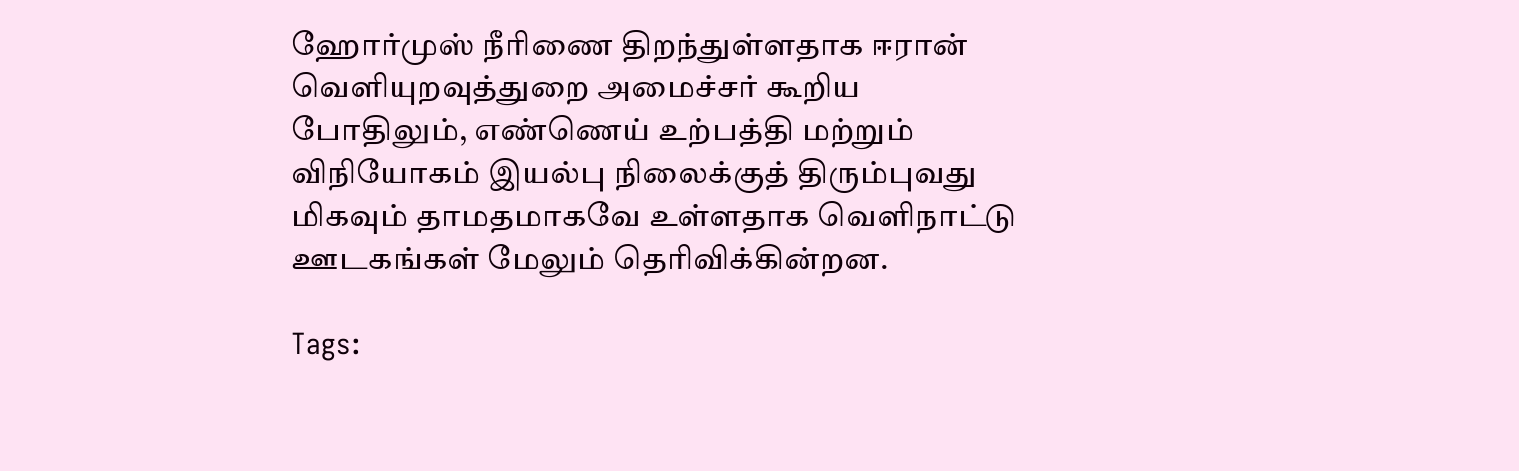ஹோர்முஸ் நீரிணை திறந்துள்ளதாக ஈரான் வெளியுறவுத்துறை அமைச்சர் கூறிய போதிலும், எண்ணெய் உற்பத்தி மற்றும் விநியோகம் இயல்பு நிலைக்குத் திரும்புவது மிகவும் தாமதமாகவே உள்ளதாக வெளிநாட்டு ஊடகங்கள் மேலும் தெரிவிக்கின்றன.

Tags: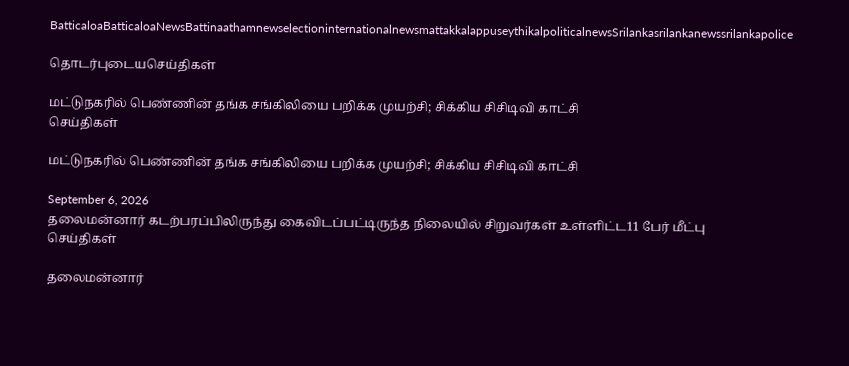BatticaloaBatticaloaNewsBattinaathamnewselectioninternationalnewsmattakkalappuseythikalpoliticalnewsSrilankasrilankanewssrilankapolice

தொடர்புடையசெய்திகள்

மட்டுநகரில் பெண்ணின் தங்க சங்கிலியை பறிக்க முயற்சி; சிக்கிய சிசிடிவி காட்சி
செய்திகள்

மட்டுநகரில் பெண்ணின் தங்க சங்கிலியை பறிக்க முயற்சி; சிக்கிய சிசிடிவி காட்சி

September 6, 2026
தலைமன்னார் கடற்பரப்பிலிருந்து கைவிடப்பட்டிருந்த நிலையில் சிறுவர்கள் உள்ளிட்ட11 பேர் மீட்பு
செய்திகள்

தலைமன்னார்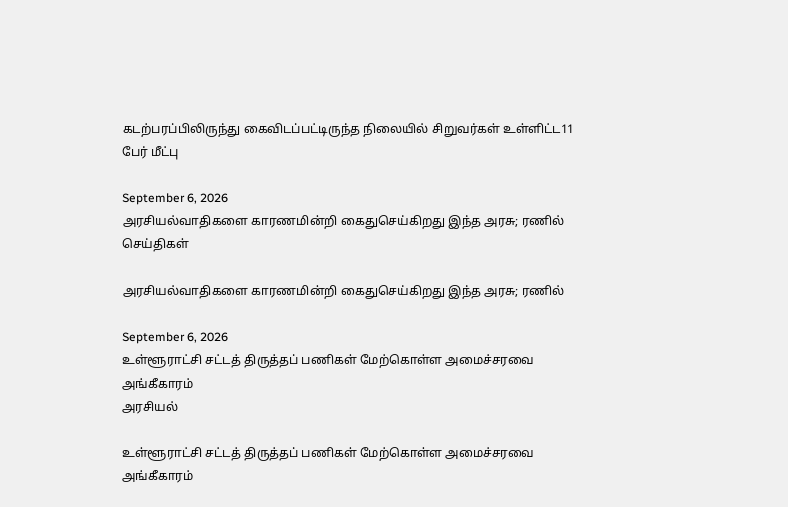கடற்பரப்பிலிருந்து கைவிடப்பட்டிருந்த நிலையில் சிறுவர்கள் உள்ளிட்ட11 பேர் மீட்பு

September 6, 2026
அரசியல்வாதிகளை காரணமின்றி கைதுசெய்கிறது இந்த அரசு; ரணில்
செய்திகள்

அரசியல்வாதிகளை காரணமின்றி கைதுசெய்கிறது இந்த அரசு; ரணில்

September 6, 2026
உள்ளூராட்சி சட்டத் திருத்தப் பணிகள் மேற்கொள்ள அமைச்சரவை அங்கீகாரம்
அரசியல்

உள்ளூராட்சி சட்டத் திருத்தப் பணிகள் மேற்கொள்ள அமைச்சரவை அங்கீகாரம்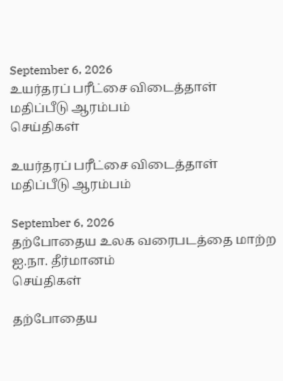September 6, 2026
உயர்தரப் பரீட்சை விடைத்தாள் மதிப்பீடு ஆரம்பம்
செய்திகள்

உயர்தரப் பரீட்சை விடைத்தாள் மதிப்பீடு ஆரம்பம்

September 6, 2026
தற்போதைய உலக வரைபடத்தை மாற்ற ஐ.நா. தீர்மானம்
செய்திகள்

தற்போதைய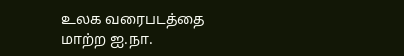உலக வரைபடத்தை மாற்ற ஐ.நா.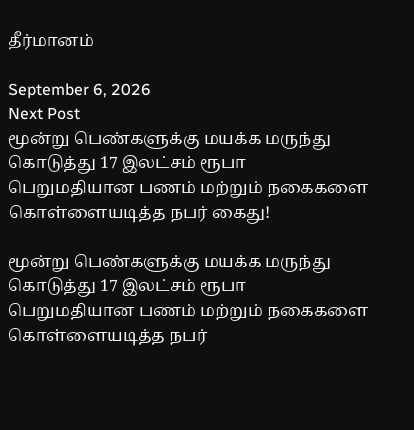தீர்மானம்

September 6, 2026
Next Post
மூன்று பெண்களுக்கு மயக்க மருந்து கொடுத்து 17 இலட்சம் ரூபா பெறுமதியான பணம் மற்றும் நகைகளை கொள்ளையடித்த நபர் கைது!

மூன்று பெண்களுக்கு மயக்க மருந்து கொடுத்து 17 இலட்சம் ரூபா பெறுமதியான பணம் மற்றும் நகைகளை கொள்ளையடித்த நபர்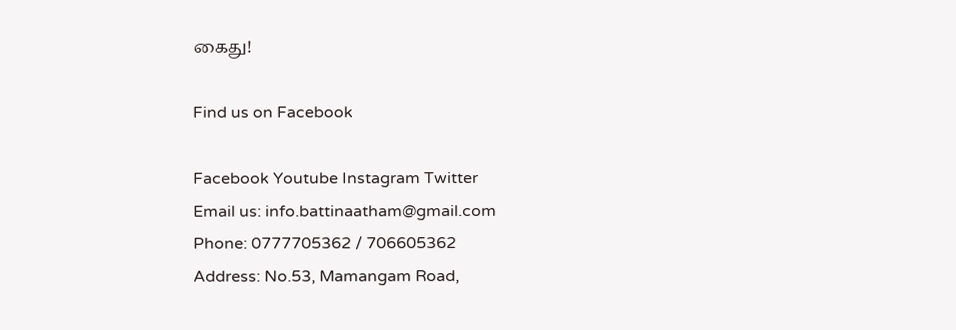கைது!

Find us on Facebook

Facebook Youtube Instagram Twitter
Email us: info.battinaatham@gmail.com
Phone: 0777705362 / 706605362
Address: No.53, Mamangam Road,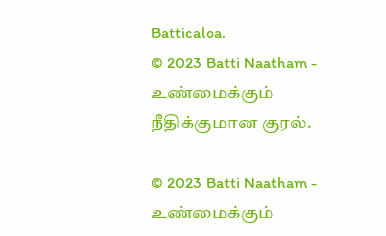Batticaloa.
© 2023 Batti Naatham - உண்மைக்கும் நீதிக்குமான குரல்.

© 2023 Batti Naatham - உண்மைக்கும்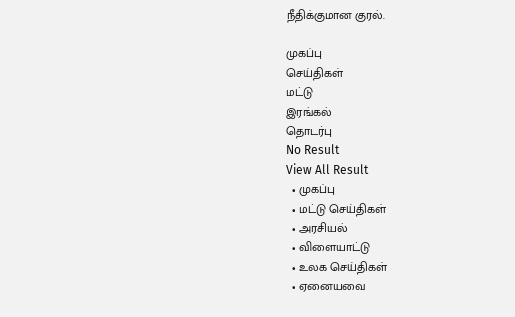நீதிக்குமான குரல்.

முகப்பு
செய்திகள்
மட்டு
இரங்கல்
தொடர்பு
No Result
View All Result
  • முகப்பு
  • மட்டு செய்திகள்
  • அரசியல்
  • விளையாட்டு
  • உலக செய்திகள்
  • ஏனையவை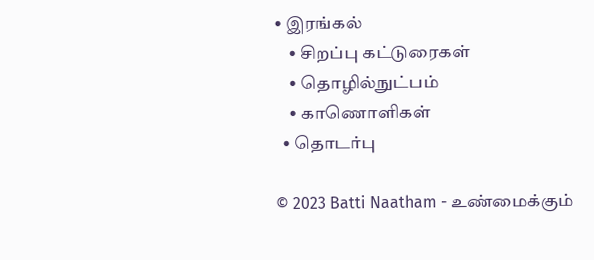• இரங்கல்
    • சிறப்பு கட்டுரைகள்
    • தொழில்நுட்பம்
    • காணொளிகள்
  • தொடர்பு

© 2023 Batti Naatham - உண்மைக்கும்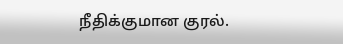நீதிக்குமான குரல்.